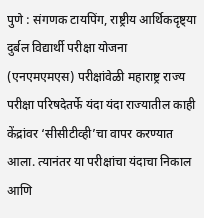पुणे : संगणक टायपिंग, राष्ट्रीय आर्थिकदृष्ट्या दुर्बल विद्यार्थी परीक्षा योजना (एनएमएमएस) परीक्षांवेळी महाराष्ट्र राज्य परीक्षा परिषदेतर्फे यंदा यंदा राज्यातील काही केंद्रांवर ‘सीसीटीव्ही’चा वापर करण्यात आला. त्यानंतर या परीक्षांचा यंदाचा निकाल आणि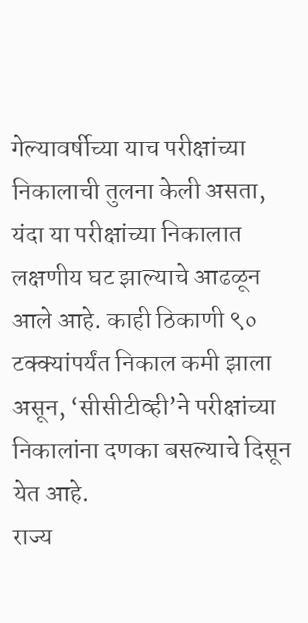गेल्यावर्षीच्या याच परीक्षांच्या निकालाची तुलना केली असता, यंदा या परीक्षांच्या निकालात लक्षणीय घट झाल्याचे आढळून आले आहे. काही ठिकाणी ९० टक्क्यांपर्यंत निकाल कमी झाला असून, ‘सीसीटीव्ही’ने परीक्षांच्या निकालांना दणका बसल्याचे दिसून येत आहे.
राज्य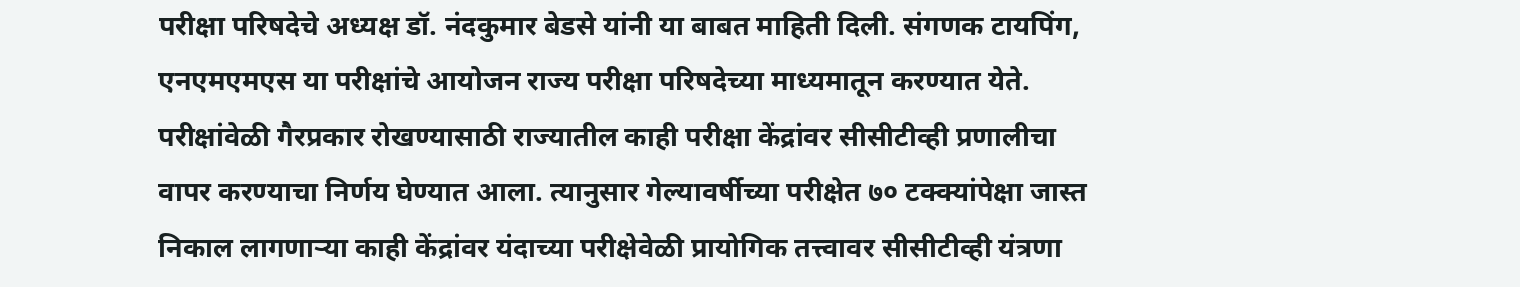परीक्षा परिषदेचे अध्यक्ष डॉ. नंदकुमार बेडसे यांनी या बाबत माहिती दिली. संगणक टायपिंग, एनएमएमएस या परीक्षांचे आयोजन राज्य परीक्षा परिषदेच्या माध्यमातून करण्यात येते. परीक्षांवेळी गैरप्रकार रोखण्यासाठी राज्यातील काही परीक्षा केंद्रांवर सीसीटीव्ही प्रणालीचा वापर करण्याचा निर्णय घेण्यात आला. त्यानुसार गेल्यावर्षीच्या परीक्षेत ७० टक्क्यांपेक्षा जास्त निकाल लागणाऱ्या काही केंद्रांवर यंदाच्या परीक्षेवेळी प्रायोगिक तत्त्वावर सीसीटीव्ही यंत्रणा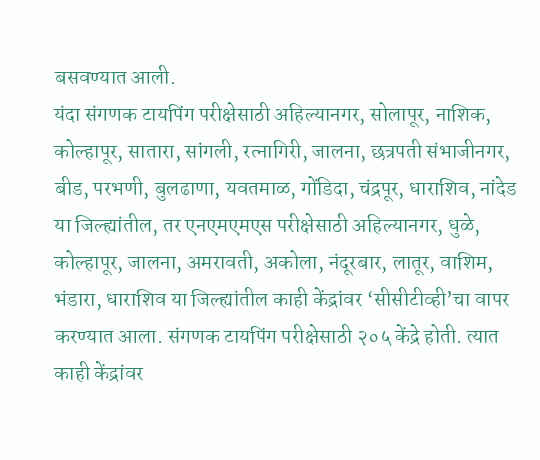बसवण्यात आली.
यंदा संगणक टायपिंग परीक्षेसाठी अहिल्यानगर, सोलापूर, नाशिक, कोल्हापूर, सातारा, सांगली, रत्नागिरी, जालना, छत्रपती संभाजीनगर, बीड, परभणी, बुलढाणा, यवतमाळ, गोंडिदा, चंद्रपूर, धाराशिव, नांदेड या जिल्ह्यांतील, तर एनएमएमएस परीक्षेसाठी अहिल्यानगर, धुळे, कोल्हापूर, जालना, अमरावती, अकोला, नंदूरबार, लातूर, वाशिम, भंडारा, धाराशिव या जिल्ह्यांतील काही केंद्रांवर ‘सीसीटीव्ही’चा वापर करण्यात आला. संगणक टायपिंग परीक्षेसाठी २०५ केंद्रे होती. त्यात काही केंद्रांवर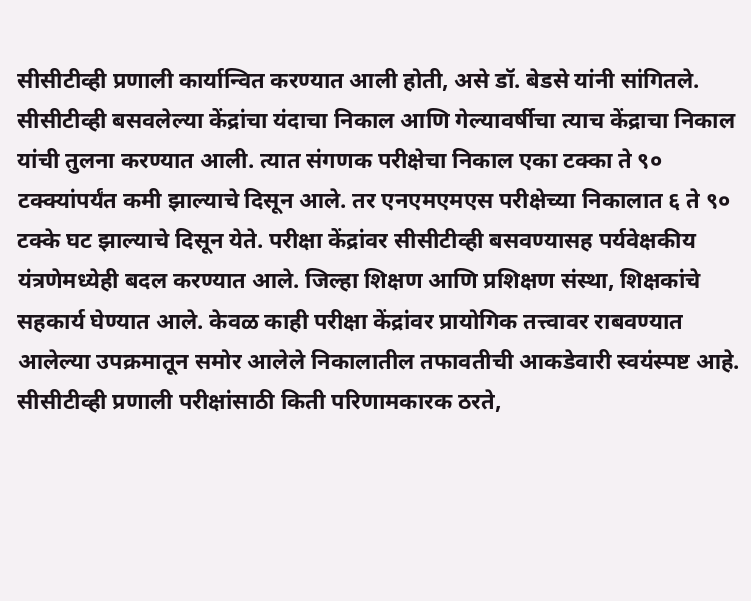सीसीटीव्ही प्रणाली कार्यान्वित करण्यात आली होती, असे डॉ. बेडसे यांनी सांगितले.
सीसीटीव्ही बसवलेल्या केंद्रांचा यंदाचा निकाल आणि गेल्यावर्षीचा त्याच केंद्राचा निकाल यांची तुलना करण्यात आली. त्यात संगणक परीक्षेचा निकाल एका टक्का ते ९० टक्क्यांपर्यंत कमी झाल्याचे दिसून आले. तर एनएमएमएस परीक्षेच्या निकालात ६ ते ९० टक्के घट झाल्याचे दिसून येते. परीक्षा केंद्रांवर सीसीटीव्ही बसवण्यासह पर्यवेक्षकीय यंत्रणेमध्येही बदल करण्यात आले. जिल्हा शिक्षण आणि प्रशिक्षण संस्था, शिक्षकांचे सहकार्य घेण्यात आले. केवळ काही परीक्षा केंद्रांवर प्रायोगिक तत्त्वावर राबवण्यात आलेल्या उपक्रमातून समोर आलेले निकालातील तफावतीची आकडेवारी स्वयंस्पष्ट आहे. सीसीटीव्ही प्रणाली परीक्षांसाठी किती परिणामकारक ठरते,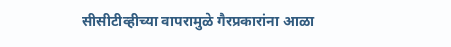सीसीटीव्हीच्या वापरामुळे गैरप्रकारांना आळा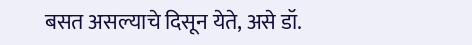बसत असल्याचे दिसून येते, असे डॉ.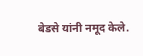बेडसे यांनी नमूद केले.